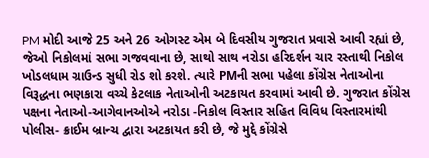PM મોદી આજે 25 અને 26 ઓગસ્ટ એમ બે દિવસીય ગુજરાત પ્રવાસે આવી રહ્યાં છે, જેઓ નિકોલમાં સભા ગજવવાના છે, સાથો સાથ નરોડા હરિદર્શન ચાર રસ્તાથી નિકોલ ખોડલધામ ગ્રાઉન્ડ સુધી રોડ શો કરશે. ત્યારે PMની સભા પહેલા કોંગ્રેસ નેતાઓના વિરૂદ્ધના ભણકારા વચ્ચે કેટલાક નેતાઓની અટકાયત કરવામાં આવી છે. ગુજરાત કોંગ્રેસ પક્ષના નેતાઓ-આગેવાનઓએ નરોડા -નિકોલ વિસ્તાર સહિત વિવિધ વિસ્તારમાંથી પોલીસ- ક્રાઈમ બ્રાન્ચ દ્વારા અટકાયત કરી છે, જે મુદ્દે કોંગ્રેસે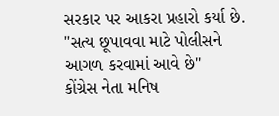સરકાર પર આકરા પ્રહારો કર્યા છે.
''સત્ય છૂપાવવા માટે પોલીસને આગળ કરવામાં આવે છે''
કોંગ્રેસ નેતા મનિષ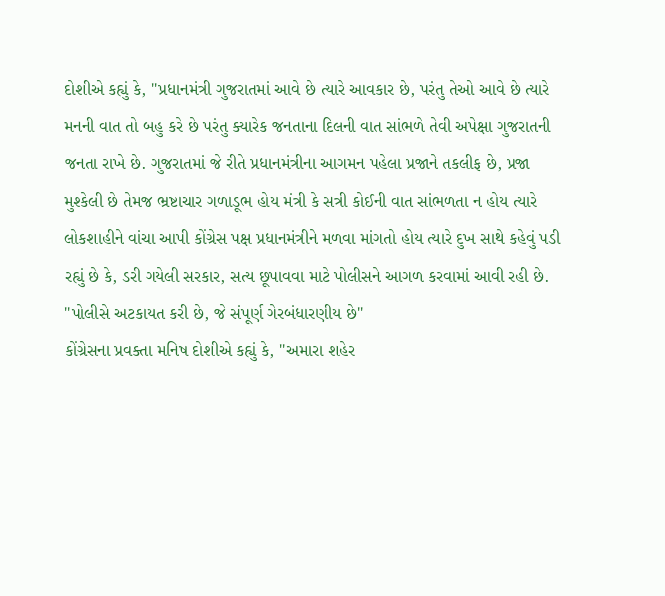દોશીએ કહ્યું કે, ''પ્રધાનમંત્રી ગુજરાતમાં આવે છે ત્યારે આવકાર છે, પરંતુ તેઓ આવે છે ત્યારે મનની વાત તો બહુ કરે છે પરંતુ ક્યારેક જનતાના દિલની વાત સાંભળે તેવી અપેક્ષા ગુજરાતની જનતા રાખે છે. ગુજરાતમાં જે રીતે પ્રધાનમંત્રીના આગમન પહેલા પ્રજાને તકલીફ છે, પ્રજા મુશ્કેલી છે તેમજ ભ્રષ્ટાચાર ગળાડૂભ હોય મંત્રી કે સત્રી કોઈની વાત સાંભળતા ન હોય ત્યારે લોકશાહીને વાંચા આપી કોંગ્રેસ પક્ષ પ્રધાનમંત્રીને મળવા માંગતો હોય ત્યારે દુખ સાથે કહેવું પડી રહ્યું છે કે, ડરી ગયેલી સરકાર, સત્ય છૂપાવવા માટે પોલીસને આગળ કરવામાં આવી રહી છે.
''પોલીસે અટકાયત કરી છે, જે સંપૂર્ણ ગેરબંધારણીય છે''
કોંગ્રેસના પ્રવક્તા મનિષ દોશીએ કહ્યું કે, ''અમારા શહેર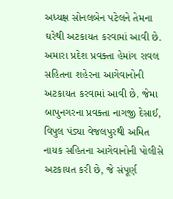અધ્યક્ષ સોનલબેન પટેલને તેમના ઘરેથી અટકાયત કરવામાં આવી છે. અમારા પ્રદેશ પ્રવક્તા હેમાંગ રાવલ સહિતના શહેરના આગેવાનોની અટકાયત કરવામાં આવી છે. જેમા બાપુનગરના પ્રવક્તા નાગજી દેસાઈ, વિપુલ પંડ્યા વેજલપુરથી અમિત નાયક સહિતના આગેવાનોની પોલીસે અટકાયત કરી છે, જે સંપૂર્ણ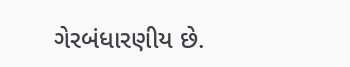ગેરબંધારણીય છે.